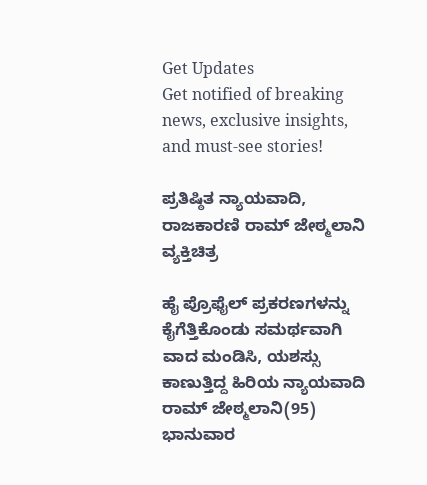Get Updates
Get notified of breaking news, exclusive insights, and must-see stories!

ಪ್ರತಿಷ್ಠಿತ ನ್ಯಾಯವಾದಿ, ರಾಜಕಾರಣಿ ರಾಮ್ ಜೇಠ್ಮಲಾನಿ ವ್ಯಕ್ತಿಚಿತ್ರ

ಹೈ ಪ್ರೊಫೈಲ್ ಪ್ರಕರಣಗಳನ್ನು ಕೈಗೆತ್ತಿಕೊಂಡು ಸಮರ್ಥವಾಗಿ ವಾದ ಮಂಡಿಸಿ, ಯಶಸ್ಸು ಕಾಣುತ್ತಿದ್ದ ಹಿರಿಯ ನ್ಯಾಯವಾದಿ ರಾಮ್ ಜೇಠ್ಮಲಾನಿ(95) ಭಾನುವಾರ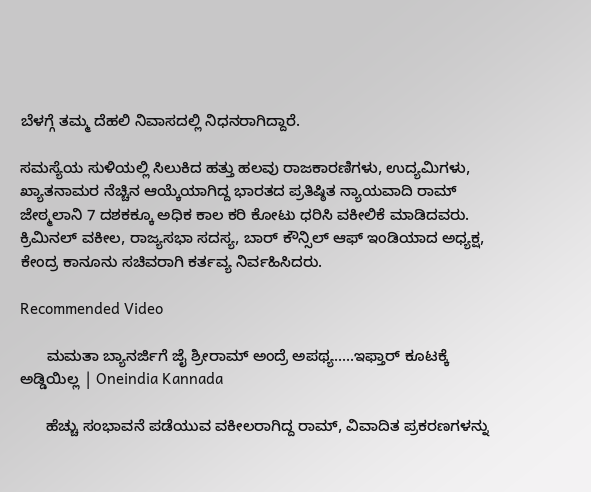ಬೆಳಗ್ಗೆ ತಮ್ಮ ದೆಹಲಿ ನಿವಾಸದಲ್ಲಿ ನಿಧನರಾಗಿದ್ದಾರೆ.

ಸಮಸ್ಯೆಯ ಸುಳಿಯಲ್ಲಿ ಸಿಲುಕಿದ ಹತ್ತು ಹಲವು ರಾಜಕಾರಣಿಗಳು, ಉದ್ಯಮಿಗಳು, ಖ್ಯಾತನಾಮರ ನೆಚ್ಚಿನ ಆಯ್ಕೆಯಾಗಿದ್ದ ಭಾರತದ ಪ್ರತಿಷ್ಠಿತ ನ್ಯಾಯವಾದಿ ರಾಮ್ ಜೇಠ್ಮಲಾನಿ 7 ದಶಕಕ್ಕೂ ಅಧಿಕ ಕಾಲ ಕರಿ ಕೋಟು ಧರಿಸಿ ವಕೀಲಿಕೆ ಮಾಡಿದವರು. ಕ್ರಿಮಿನಲ್ ವಕೀಲ, ರಾಜ್ಯಸಭಾ ಸದಸ್ಯ, ಬಾರ್ ಕೌನ್ಸಿಲ್ ಆಫ್ ಇಂಡಿಯಾದ ಅಧ್ಯಕ್ಷ, ಕೇಂದ್ರ ಕಾನೂನು ಸಚಿವರಾಗಿ ಕರ್ತವ್ಯ ನಿರ್ವಹಿಸಿದರು.

Recommended Video

      ಮಮತಾ ಬ್ಯಾನರ್ಜಿಗೆ ಜೈ ಶ್ರೀರಾಮ್ ಅಂದ್ರೆ ಅಪಥ್ಯ.....ಇಫ್ತಾರ್ ಕೂಟಕ್ಕೆ ಅಡ್ಡಿಯಿಲ್ಲ | Oneindia Kannada

      ಹೆಚ್ಚು ಸಂಭಾವನೆ ಪಡೆಯುವ ವಕೀಲರಾಗಿದ್ದ ರಾಮ್, ವಿವಾದಿತ ಪ್ರಕರಣಗಳನ್ನು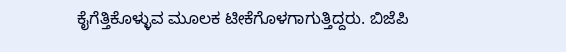ಕೈಗೆತ್ತಿಕೊಳ್ಳುವ ಮೂಲಕ ಟೀಕೆಗೊಳಗಾಗುತ್ತಿದ್ದರು. ಬಿಜೆಪಿ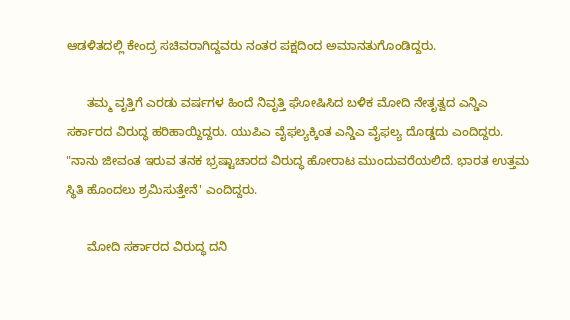ಆಡಳಿತದಲ್ಲಿ ಕೇಂದ್ರ ಸಚಿವರಾಗಿದ್ದವರು ನಂತರ ಪಕ್ಷದಿಂದ ಅಮಾನತುಗೊಂಡಿದ್ದರು.

      ತಮ್ಮ ವೃತ್ತಿಗೆ ಎರಡು ವರ್ಷಗಳ ಹಿಂದೆ ನಿವೃತ್ತಿ ಘೋಷಿಸಿದ ಬಳಿಕ ಮೋದಿ ನೇತೃತ್ವದ ಎನ್ಡಿಎ ಸರ್ಕಾರದ ವಿರುದ್ಧ ಹರಿಹಾಯ್ದಿದ್ದರು. ಯುಪಿಎ ವೈಫಲ್ಯಕ್ಕಿಂತ ಎನ್ಡಿಎ ವೈಫಲ್ಯ ದೊಡ್ಡದು ಎಂದಿದ್ದರು. "ನಾನು ಜೀವಂತ ಇರುವ ತನಕ ಭ್ರಷ್ಟಾಚಾರದ ವಿರುದ್ಧ ಹೋರಾಟ ಮುಂದುವರೆಯಲಿದೆ. ಭಾರತ ಉತ್ತಮ ಸ್ಥಿತಿ ಹೊಂದಲು ಶ್ರಮಿಸುತ್ತೇನೆ' ಎಂದಿದ್ದರು.

      ಮೋದಿ ಸರ್ಕಾರದ ವಿರುದ್ಧ ದನಿ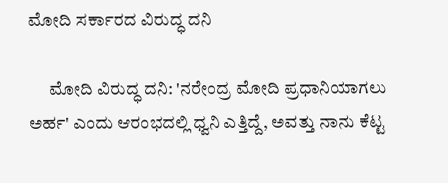ಮೋದಿ ಸರ್ಕಾರದ ವಿರುದ್ಧ ದನಿ

      ಮೋದಿ ವಿರುದ್ಧ ದನಿ: 'ನರೇಂದ್ರ ಮೋದಿ ಪ್ರಧಾನಿಯಾಗಲು ಅರ್ಹ' ಎಂದು ಆರಂಭದಲ್ಲಿ ಧ್ವನಿ ಎತ್ತಿದ್ದೆ, ಅವತ್ತು ನಾನು ಕೆಟ್ಟ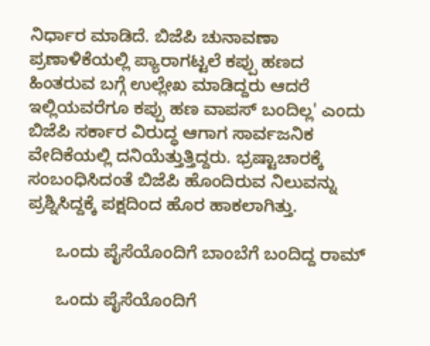ನಿರ್ಧಾರ ಮಾಡಿದೆ. ಬಿಜೆಪಿ ಚುನಾವಣಾ ಪ್ರಣಾಳಿಕೆಯಲ್ಲಿ ಪ್ಯಾರಾಗಟ್ಟಲೆ ಕಪ್ಪು ಹಣದ ಹಿಂತರುವ ಬಗ್ಗೆ ಉಲ್ಲೇಖ ಮಾಡಿದ್ದರು ಆದರೆ ಇಲ್ಲಿಯವರೆಗೂ ಕಪ್ಪು ಹಣ ವಾಪಸ್ ಬಂದಿಲ್ಲ' ಎಂದು ಬಿಜೆಪಿ ಸರ್ಕಾರ ವಿರುದ್ಧ ಆಗಾಗ ಸಾರ್ವಜನಿಕ ವೇದಿಕೆಯಲ್ಲಿ ದನಿಯೆತ್ತುತ್ತಿದ್ದರು. ಭ್ರಷ್ಟಾಚಾರಕ್ಕೆ ಸಂಬಂಧಿಸಿದಂತೆ ಬಿಜೆಪಿ ಹೊಂದಿರುವ ನಿಲುವನ್ನು ಪ್ರಶ್ನಿಸಿದ್ದಕ್ಕೆ ಪಕ್ಷದಿಂದ ಹೊರ ಹಾಕಲಾಗಿತ್ತು.

      ಒಂದು ಪೈಸೆಯೊಂದಿಗೆ ಬಾಂಬೆಗೆ ಬಂದಿದ್ದ ರಾಮ್

      ಒಂದು ಪೈಸೆಯೊಂದಿಗೆ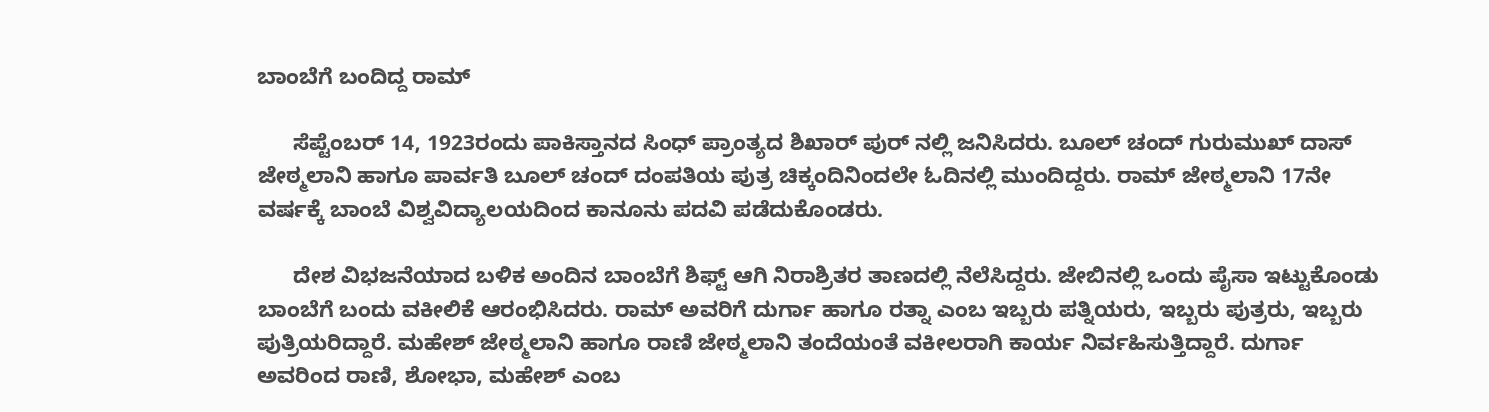ಬಾಂಬೆಗೆ ಬಂದಿದ್ದ ರಾಮ್

      ಸೆಪ್ಟೆಂಬರ್ 14, 1923ರಂದು ಪಾಕಿಸ್ತಾನದ ಸಿಂಧ್ ಪ್ರಾಂತ್ಯದ ಶಿಖಾರ್ ಪುರ್ ನಲ್ಲಿ ಜನಿಸಿದರು. ಬೂಲ್ ಚಂದ್ ಗುರುಮುಖ್ ದಾಸ್ ಜೇಠ್ಮಲಾನಿ ಹಾಗೂ ಪಾರ್ವತಿ ಬೂಲ್ ಚಂದ್ ದಂಪತಿಯ ಪುತ್ರ ಚಿಕ್ಕಂದಿನಿಂದಲೇ ಓದಿನಲ್ಲಿ ಮುಂದಿದ್ದರು. ರಾಮ್ ಜೇಠ್ಮಲಾನಿ 17ನೇ ವರ್ಷಕ್ಕೆ ಬಾಂಬೆ ವಿಶ್ವವಿದ್ಯಾಲಯದಿಂದ ಕಾನೂನು ಪದವಿ ಪಡೆದುಕೊಂಡರು.

      ದೇಶ ವಿಭಜನೆಯಾದ ಬಳಿಕ ಅಂದಿನ ಬಾಂಬೆಗೆ ಶಿಫ್ಟ್ ಆಗಿ ನಿರಾಶ್ರಿತರ ತಾಣದಲ್ಲಿ ನೆಲೆಸಿದ್ದರು. ಜೇಬಿನಲ್ಲಿ ಒಂದು ಪೈಸಾ ಇಟ್ಟುಕೊಂಡು ಬಾಂಬೆಗೆ ಬಂದು ವಕೀಲಿಕೆ ಆರಂಭಿಸಿದರು. ರಾಮ್ ಅವರಿಗೆ ದುರ್ಗಾ ಹಾಗೂ ರತ್ನಾ ಎಂಬ ಇಬ್ಬರು ಪತ್ನಿಯರು, ಇಬ್ಬರು ಪುತ್ರರು, ಇಬ್ಬರು ಪುತ್ರಿಯರಿದ್ದಾರೆ. ಮಹೇಶ್ ಜೇಠ್ಮಲಾನಿ ಹಾಗೂ ರಾಣಿ ಜೇಠ್ಮಲಾನಿ ತಂದೆಯಂತೆ ವಕೀಲರಾಗಿ ಕಾರ್ಯ ನಿರ್ವಹಿಸುತ್ತಿದ್ದಾರೆ. ದುರ್ಗಾ ಅವರಿಂದ ರಾಣಿ, ಶೋಭಾ, ಮಹೇಶ್ ಎಂಬ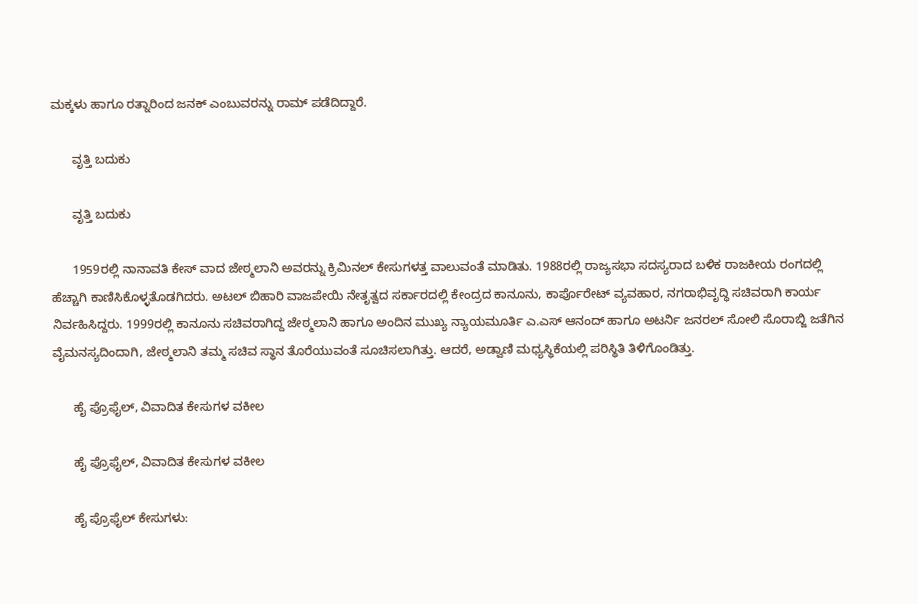ಮಕ್ಕಳು ಹಾಗೂ ರತ್ನಾರಿಂದ ಜನಕ್ ಎಂಬುವರನ್ನು ರಾಮ್ ಪಡೆದಿದ್ದಾರೆ.

      ವೃತ್ತಿ ಬದುಕು

      ವೃತ್ತಿ ಬದುಕು

      1959ರಲ್ಲಿ ನಾನಾವತಿ ಕೇಸ್ ವಾದ ಜೇಠ್ಮಲಾನಿ ಅವರನ್ನು ಕ್ರಿಮಿನಲ್ ಕೇಸುಗಳತ್ತ ವಾಲುವಂತೆ ಮಾಡಿತು. 1988ರಲ್ಲಿ ರಾಜ್ಯಸಭಾ ಸದಸ್ಯರಾದ ಬಳಿಕ ರಾಜಕೀಯ ರಂಗದಲ್ಲಿ ಹೆಚ್ಚಾಗಿ ಕಾಣಿಸಿಕೊಳ್ಳತೊಡಗಿದರು. ಅಟಲ್ ಬಿಹಾರಿ ವಾಜಪೇಯಿ ನೇತೃತ್ವದ ಸರ್ಕಾರದಲ್ಲಿ ಕೇಂದ್ರದ ಕಾನೂನು, ಕಾರ್ಪೊರೇಟ್ ವ್ಯವಹಾರ, ನಗರಾಭಿವೃದ್ಧಿ ಸಚಿವರಾಗಿ ಕಾರ್ಯ ನಿರ್ವಹಿಸಿದ್ದರು. 1999ರಲ್ಲಿ ಕಾನೂನು ಸಚಿವರಾಗಿದ್ದ ಜೇಠ್ಮಲಾನಿ ಹಾಗೂ ಅಂದಿನ ಮುಖ್ಯ ನ್ಯಾಯಮೂರ್ತಿ ಎ.ಎಸ್ ಆನಂದ್ ಹಾಗೂ ಅಟರ್ನಿ ಜನರಲ್ ಸೋಲಿ ಸೊರಾಬ್ಜಿ ಜತೆಗಿನ ವೈಮನಸ್ಯದಿಂದಾಗಿ, ಜೇಠ್ಮಲಾನಿ ತಮ್ಮ ಸಚಿವ ಸ್ಥಾನ ತೊರೆಯುವಂತೆ ಸೂಚಿಸಲಾಗಿತ್ತು. ಆದರೆ, ಅಡ್ವಾಣಿ ಮಧ್ಯಸ್ಥಿಕೆಯಲ್ಲಿ ಪರಿಸ್ಥಿತಿ ತಿಳಿಗೊಂಡಿತ್ತು.

      ಹೈ ಪ್ರೊಫೈಲ್, ವಿವಾದಿತ ಕೇಸುಗಳ ವಕೀಲ

      ಹೈ ಪ್ರೊಫೈಲ್, ವಿವಾದಿತ ಕೇಸುಗಳ ವಕೀಲ

      ಹೈ ಪ್ರೊಫೈಲ್ ಕೇಸುಗಳು: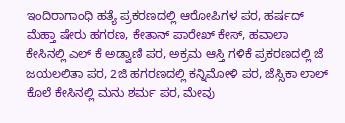ಇಂದಿರಾಗಾಂಧಿ ಹತ್ಯೆ ಪ್ರಕರಣದಲ್ಲಿ ಆರೋಪಿಗಳ ಪರ, ಹರ್ಷದ್ ಮೆಹ್ತಾ ಷೇರು ಹಗರಣ, ಕೇತಾನ್ ಪಾರೇಖ್ ಕೇಸ್, ಹವಾಲಾ ಕೇಸಿನಲ್ಲಿ ಎಲ್ ಕೆ ಅಡ್ವಾಣಿ ಪರ, ಅಕ್ರಮ ಆಸ್ತಿ ಗಳಿಕೆ ಪ್ರಕರಣದಲ್ಲಿ ಜೆ ಜಯಲಲಿತಾ ಪರ, 2ಜಿ ಹಗರಣದಲ್ಲಿ ಕನ್ನಿಮೋಳಿ ಪರ, ಜೆಸ್ಸಿಕಾ ಲಾಲ್ ಕೊಲೆ ಕೇಸಿನಲ್ಲಿ ಮನು ಶರ್ಮ ಪರ, ಮೇವು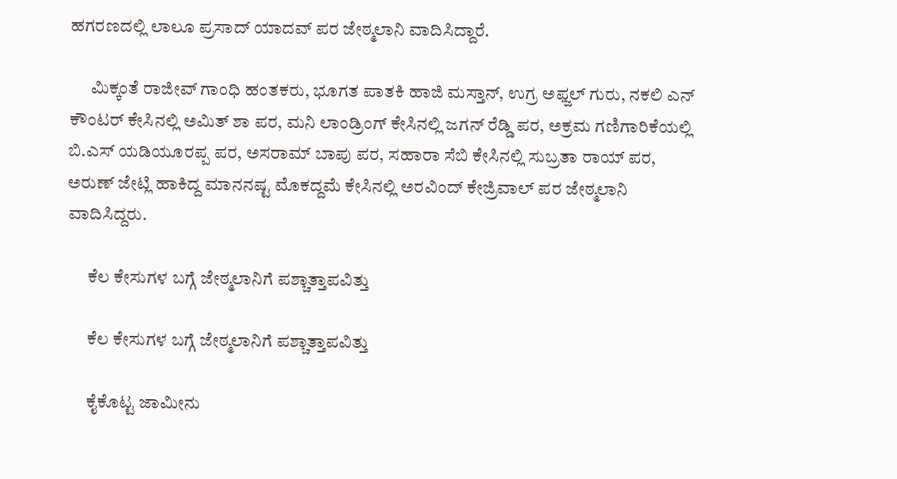ಹಗರಣದಲ್ಲಿ ಲಾಲೂ ಪ್ರಸಾದ್ ಯಾದವ್ ಪರ ಜೇಠ್ಮಲಾನಿ ವಾದಿಸಿದ್ದಾರೆ.

      ಮಿಕ್ಕಂತೆ ರಾಜೀವ್ ಗಾಂಧಿ ಹಂತಕರು, ಭೂಗತ ಪಾತಕಿ ಹಾಜಿ ಮಸ್ತಾನ್, ಉಗ್ರ ಅಫ್ಜಲ್ ಗುರು, ನಕಲಿ ಎನ್ ಕೌಂಟರ್ ಕೇಸಿನಲ್ಲಿ ಅಮಿತ್ ಶಾ ಪರ, ಮನಿ ಲಾಂಡ್ರಿಂಗ್ ಕೇಸಿನಲ್ಲಿ ಜಗನ್ ರೆಡ್ಡಿ ಪರ, ಅಕ್ರಮ ಗಣಿಗಾರಿಕೆಯಲ್ಲಿ ಬಿ.ಎಸ್ ಯಡಿಯೂರಪ್ಪ ಪರ, ಅಸರಾಮ್ ಬಾಪು ಪರ, ಸಹಾರಾ ಸೆಬಿ ಕೇಸಿನಲ್ಲಿ ಸುಬ್ರತಾ ರಾಯ್ ಪರ, ಅರುಣ್ ಜೇಟ್ಲಿ ಹಾಕಿದ್ದ ಮಾನನಷ್ಟ ಮೊಕದ್ದಮೆ ಕೇಸಿನಲ್ಲಿ ಅರವಿಂದ್ ಕೇಜ್ರಿವಾಲ್ ಪರ ಜೇಠ್ಮಲಾನಿ ವಾದಿಸಿದ್ದರು.

      ಕೆಲ ಕೇಸುಗಳ ಬಗ್ಗೆ ಜೇಠ್ಮಲಾನಿಗೆ ಪಶ್ಚಾತ್ತಾಪವಿತ್ತು

      ಕೆಲ ಕೇಸುಗಳ ಬಗ್ಗೆ ಜೇಠ್ಮಲಾನಿಗೆ ಪಶ್ಚಾತ್ತಾಪವಿತ್ತು

      ಕೈಕೊಟ್ಟ ಜಾಮೀನು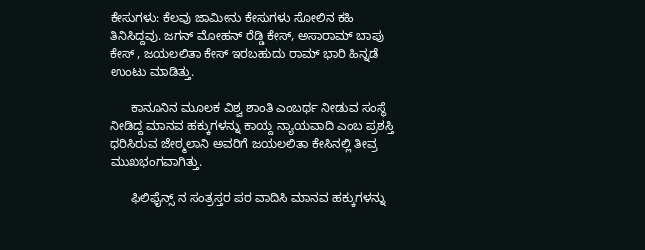ಕೇಸುಗಳು: ಕೆಲವು ಜಾಮೀನು ಕೇಸುಗಳು ಸೋಲಿನ ಕಹಿ ತಿನಿಸಿದ್ದವು. ಜಗನ್ ಮೋಹನ್ ರೆಡ್ಡಿ ಕೇಸ್, ಅಸಾರಾಮ್ ಬಾಪು ಕೇಸ್ , ಜಯಲಲಿತಾ ಕೇಸ್ ಇರಬಹುದು ರಾಮ್ ಭಾರಿ ಹಿನ್ನಡೆ ಉಂಟು ಮಾಡಿತ್ತು.

      ಕಾನೂನಿನ ಮೂಲಕ ವಿಶ್ವ ಶಾಂತಿ ಎಂಬರ್ಥ ನೀಡುವ ಸಂಸ್ಥೆ ನೀಡಿದ್ದ ಮಾನವ ಹಕ್ಕುಗಳನ್ನು ಕಾಯ್ದ ನ್ಯಾಯವಾದಿ ಎಂಬ ಪ್ರಶಸ್ತಿ ಧರಿಸಿರುವ ಜೇಠ್ಮಲಾನಿ ಅವರಿಗೆ ಜಯಲಲಿತಾ ಕೇಸಿನಲ್ಲಿ ತೀವ್ರ ಮುಖಭಂಗವಾಗಿತ್ತು.

      ಫಿಲಿಫೈನ್ಸ್ ನ ಸಂತ್ರಸ್ತರ ಪರ ವಾದಿಸಿ ಮಾನವ ಹಕ್ಕುಗಳನ್ನು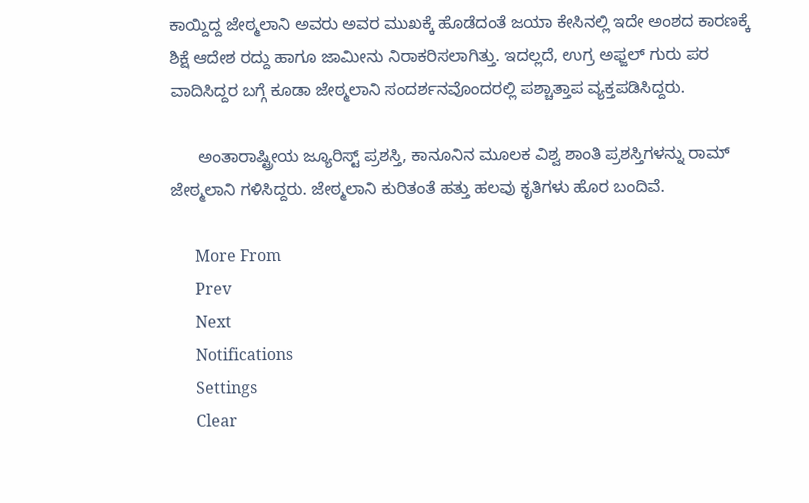ಕಾಯ್ದಿದ್ದ ಜೇಠ್ಮಲಾನಿ ಅವರು ಅವರ ಮುಖಕ್ಕೆ ಹೊಡೆದಂತೆ ಜಯಾ ಕೇಸಿನಲ್ಲಿ ಇದೇ ಅಂಶದ ಕಾರಣಕ್ಕೆ ಶಿಕ್ಷೆ ಆದೇಶ ರದ್ದು ಹಾಗೂ ಜಾಮೀನು ನಿರಾಕರಿಸಲಾಗಿತ್ತು. ಇದಲ್ಲದೆ, ಉಗ್ರ ಅಫ್ಜಲ್ ಗುರು ಪರ ವಾದಿಸಿದ್ದರ ಬಗ್ಗೆ ಕೂಡಾ ಜೇಠ್ಮಲಾನಿ ಸಂದರ್ಶನವೊಂದರಲ್ಲಿ ಪಶ್ಚಾತ್ತಾಪ ವ್ಯಕ್ತಪಡಿಸಿದ್ದರು.

      ಅಂತಾರಾಷ್ಟ್ರೀಯ ಜ್ಯೂರಿಸ್ಟ್ ಪ್ರಶಸ್ತಿ, ಕಾನೂನಿನ ಮೂಲಕ ವಿಶ್ವ ಶಾಂತಿ ಪ್ರಶಸ್ತಿಗಳನ್ನು ರಾಮ್ ಜೇಠ್ಮಲಾನಿ ಗಳಿಸಿದ್ದರು. ಜೇಠ್ಮಲಾನಿ ಕುರಿತಂತೆ ಹತ್ತು ಹಲವು ಕೃತಿಗಳು ಹೊರ ಬಂದಿವೆ.

      More From
      Prev
      Next
      Notifications
      Settings
      Clear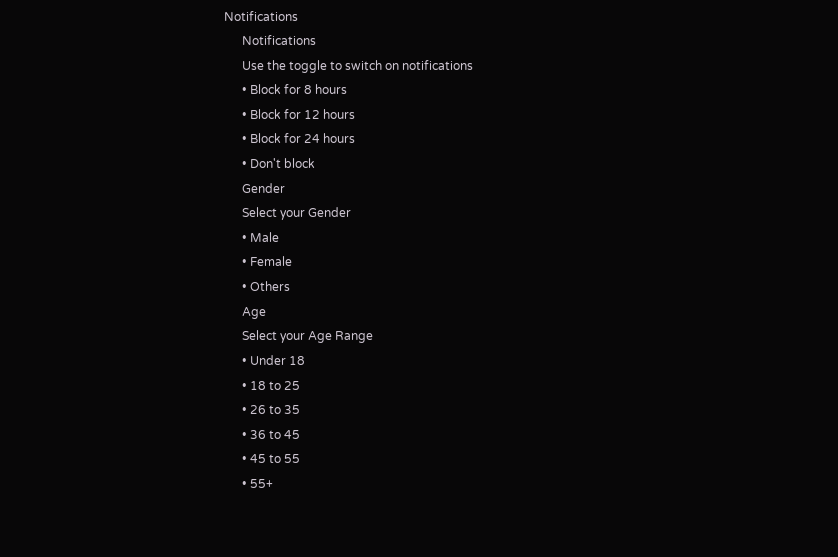Notifications
      Notifications
      Use the toggle to switch on notifications
      • Block for 8 hours
      • Block for 12 hours
      • Block for 24 hours
      • Don't block
      Gender
      Select your Gender
      • Male
      • Female
      • Others
      Age
      Select your Age Range
      • Under 18
      • 18 to 25
      • 26 to 35
      • 36 to 45
      • 45 to 55
      • 55+